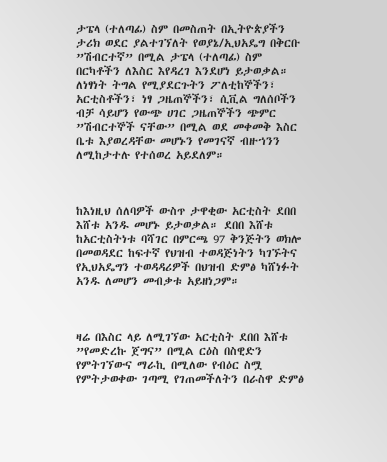ታፔላ (ተለጣፊ) ስም በመስጠት በኢትዮጵያችን ታሪክ ወደር ያልተገኘለት የወያኔ/ኢህአዴግ በቅርቡ ”ሽብርተኛ” በሚል ታፔላ (ተለጣፊ) ስም በርካቶችን ለእስር እየዳረገ እንደሆነ ይታወቃል። ለነፃነት ትግል የሚያደርጉትን ፖለቲከኞችን፣ አርቲስቶችን፣ ነፃ ጋዜጠኞችን፣ ሲቪል ግለሰቦችን ብቻ ሳይሆን የውጭ ሀገር ጋዜጠኞችን ጭምር ”ሽብርተኞች ናቸው” በሚል ወደ መቀመቅ እስር ቤቱ እያወረዳቸው መሆኑን የመገናኛ ብዙኀንን ለሚከታተሉ የተሰወረ አይደለም።



ከእነዚህ ሰለባዎች ውስጥ ታዋቂው አርቲስት ደበበ እሸቱ አንዱ መሆኑ ይታወቃል። ደበበ እሸቱ ከአርቲስትነቱ ባሻገር በምርጫ 97 ቅንጅትን ወክሎ በመወዳደር ከፍተኛ የህዝብ ተወዳጅነትን ካገኙትና የኢህአዴግን ተወዳዳሪዎች በህዝብ ድምፅ ካሸነፉት አንዱ ለመሆን መብቃቱ አይዘነጋም።



ዛሬ በእስር ላይ ለሚገኘው አርቲስት ደበበ እሸቱ ”የመድረኩ ጀግና” በሚል ርዕስ በስዊድን የምትገኘውና ማራኪ በሚለው የብዕር ስሟ የምትታወቀው ገጣሚ የገጠመችለትን በራስዋ ድምፅ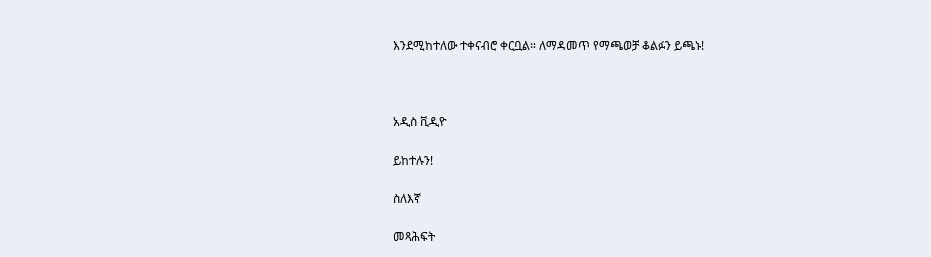እንደሚከተለው ተቀናብሮ ቀርቧል። ለማዳመጥ የማጫወቻ ቆልፉን ይጫኑ!



አዲስ ቪዲዮ

ይከተሉን!

ስለእኛ

መጻሕፍት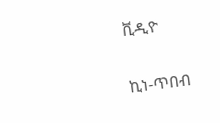ቪዲዮ

ኪነ-ጥበብ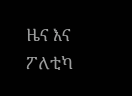ዜና እና ፖለቲካ